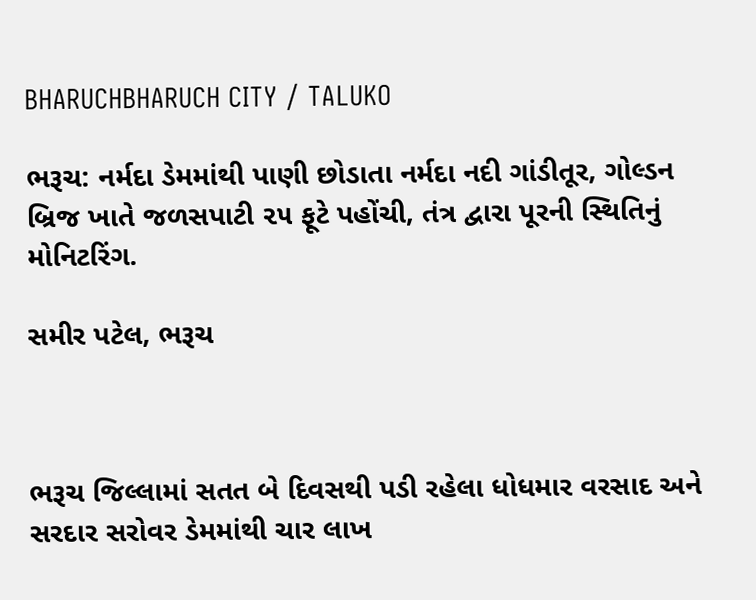BHARUCHBHARUCH CITY / TALUKO

ભરૂચ: નર્મદા ડેમમાંથી પાણી છોડાતા નર્મદા નદી ગાંડીતૂર, ગોલ્ડન બ્રિજ ખાતે જળસપાટી ૨૫ ફૂટે પહોંચી, તંત્ર દ્વારા પૂરની સ્થિતિનું મોનિટરિંગ.

સમીર પટેલ, ભરૂચ



ભરૂચ જિલ્લામાં સતત બે દિવસથી પડી રહેલા ધોધમાર વરસાદ અને સરદાર સરોવર ડેમમાંથી ચાર લાખ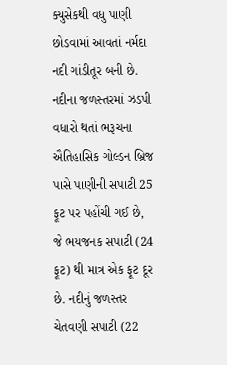ક્યુસેકથી વધુ પાણી છોડવામાં આવતાં નર્મદા નદી ગાંડીતૂર બની છે. નદીના જળસ્તરમાં ઝડપી વધારો થતાં ભરૂચના ઐતિહાસિક ગોલ્ડન બ્રિજ પાસે પાણીની સપાટી 25 ફૂટ પર પહોંચી ગઈ છે, જે ભયજનક સપાટી (24 ફૂટ) થી માત્ર એક ફૂટ દૂર છે. નદીનું જળસ્તર ચેતવણી સપાટી (22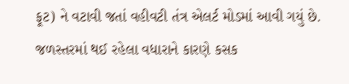ફૂટ) ને વટાવી જતાં વહીવટી તંત્ર એલર્ટ મોડમાં આવી ગયું છે. જળસ્તરમાં થઈ રહેલા વધારાને કારણે કસક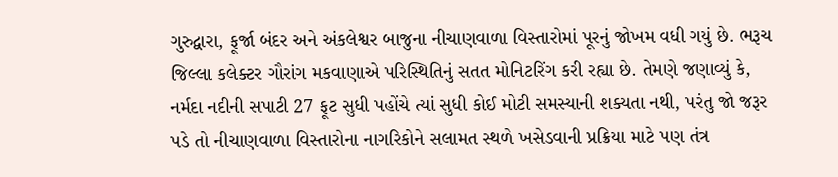ગુરુદ્વારા, ફૂર્જા બંદર અને અંકલેશ્વર બાજુના નીચાણવાળા વિસ્તારોમાં પૂરનું જોખમ વધી ગયું છે. ભરૂચ જિલ્લા કલેક્ટર ગૌરાંગ મકવાણાએ પરિસ્થિતિનું સતત મોનિટરિંગ કરી રહ્યા છે. તેમણે જણાવ્યું કે, નર્મદા નદીની સપાટી 27 ફૂટ સુધી પહોંચે ત્યાં સુધી કોઈ મોટી સમસ્યાની શક્યતા નથી, પરંતુ જો જરૂર પડે તો નીચાણવાળા વિસ્તારોના નાગરિકોને સલામત સ્થળે ખસેડવાની પ્રક્રિયા માટે પણ તંત્ર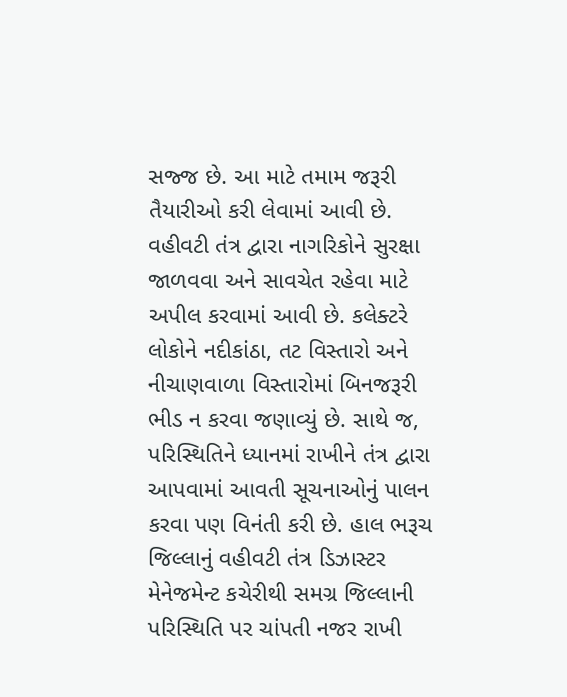સજ્જ છે. આ માટે તમામ જરૂરી તૈયારીઓ કરી લેવામાં આવી છે. વહીવટી તંત્ર દ્વારા નાગરિકોને સુરક્ષા જાળવવા અને સાવચેત રહેવા માટે અપીલ કરવામાં આવી છે. કલેક્ટરે લોકોને નદીકાંઠા, તટ વિસ્તારો અને નીચાણવાળા વિસ્તારોમાં બિનજરૂરી ભીડ ન કરવા જણાવ્યું છે. સાથે જ, પરિસ્થિતિને ધ્યાનમાં રાખીને તંત્ર દ્વારા આપવામાં આવતી સૂચનાઓનું પાલન કરવા પણ વિનંતી કરી છે. હાલ ભરૂચ જિલ્લાનું વહીવટી તંત્ર ડિઝાસ્ટર મેનેજમેન્ટ કચેરીથી સમગ્ર જિલ્લાની પરિસ્થિતિ પર ચાંપતી નજર રાખી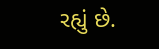રહ્યું છે.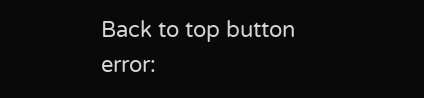Back to top button
error: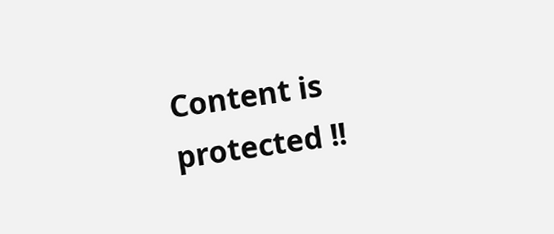Content is protected !!